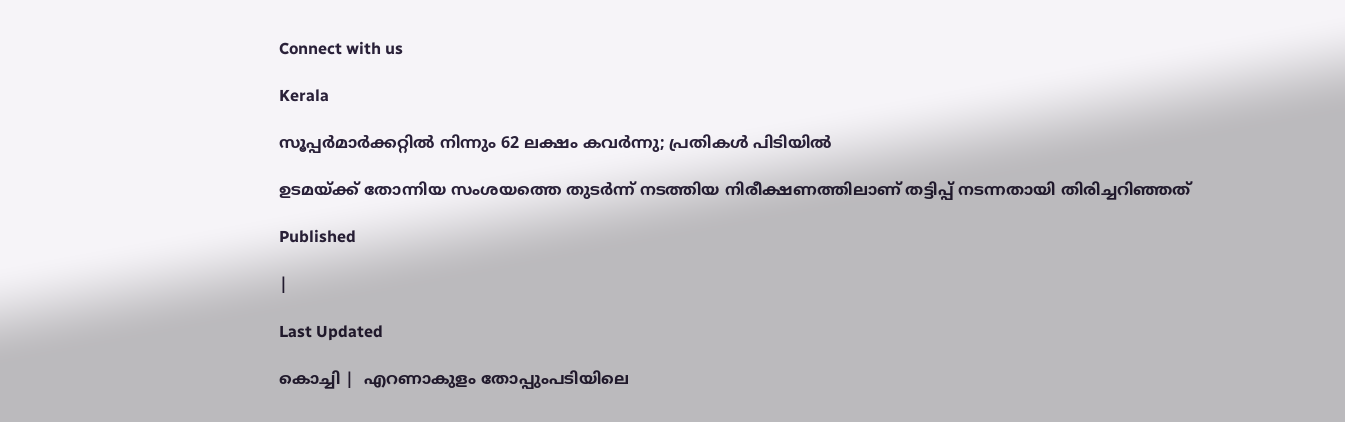Connect with us

Kerala

സൂപ്പര്‍മാര്‍ക്കറ്റില്‍ നിന്നും 62 ലക്ഷം കവര്‍ന്നു; പ്രതികള്‍ പിടിയില്‍

ഉടമയ്ക്ക് തോന്നിയ സംശയത്തെ തുടര്‍ന്ന് നടത്തിയ നിരീക്ഷണത്തിലാണ് തട്ടിപ്പ് നടന്നതായി തിരിച്ചറിഞ്ഞത്

Published

|

Last Updated

കൊച്ചി |  എറണാകുളം തോപ്പുംപടിയിലെ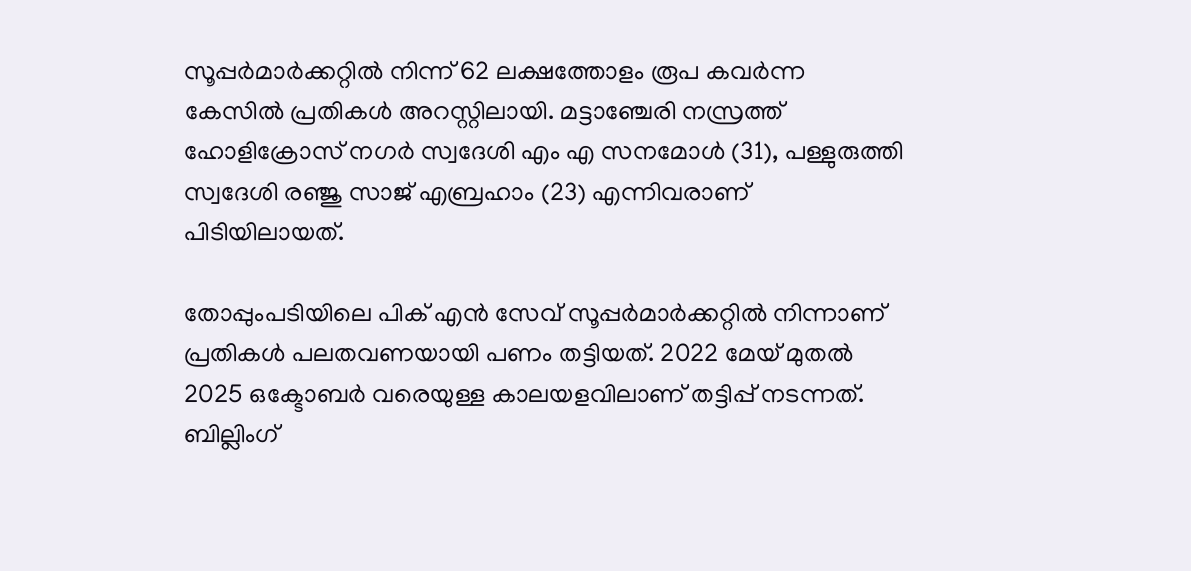സൂപ്പര്‍മാര്‍ക്കറ്റില്‍ നിന്ന് 62 ലക്ഷത്തോളം രൂപ കവര്‍ന്ന കേസില്‍ പ്രതികള്‍ അറസ്റ്റിലായി. മട്ടാഞ്ചേരി നസ്രത്ത് ഹോളിക്രോസ് നഗര്‍ സ്വദേശി എം എ സനമോള്‍ (31), പള്ളുരുത്തി സ്വദേശി രഞ്ജു സാജ് എബ്രഹാം (23) എന്നിവരാണ് പിടിയിലായത്.

തോപ്പുംപടിയിലെ പിക് എന്‍ സേവ് സൂപ്പര്‍മാര്‍ക്കറ്റില്‍ നിന്നാണ് പ്രതികള്‍ പലതവണയായി പണം തട്ടിയത്. 2022 മേയ് മുതല്‍ 2025 ഒക്ടോബര്‍ വരെയുള്ള കാലയളവിലാണ് തട്ടിപ്പ് നടന്നത്. ബില്ലിംഗ്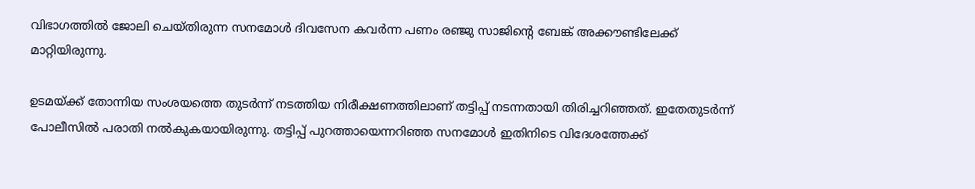വിഭാഗത്തില്‍ ജോലി ചെയ്തിരുന്ന സനമോള്‍ ദിവസേന കവര്‍ന്ന പണം രഞ്ജു സാജിന്റെ ബേങ്ക് അക്കൗണ്ടിലേക്ക് മാറ്റിയിരുന്നു.

ഉടമയ്ക്ക് തോന്നിയ സംശയത്തെ തുടര്‍ന്ന് നടത്തിയ നിരീക്ഷണത്തിലാണ് തട്ടിപ്പ് നടന്നതായി തിരിച്ചറിഞ്ഞത്. ഇതേതുടര്‍ന്ന് പോലീസില്‍ പരാതി നല്‍കുകയായിരുന്നു. തട്ടിപ്പ് പുറത്തായെന്നറിഞ്ഞ സനമോള്‍ ഇതിനിടെ വിദേശത്തേക്ക്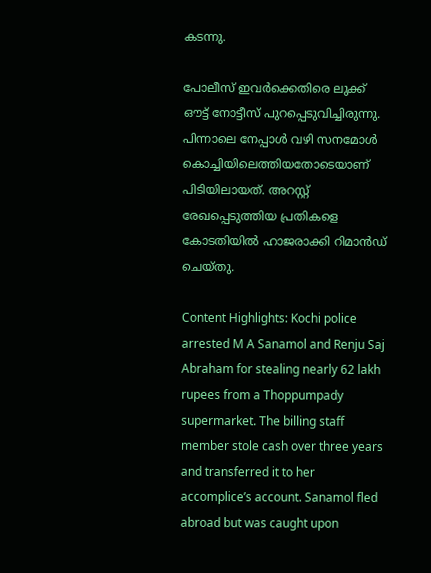കടന്നു.

പോലീസ് ഇവര്‍ക്കെതിരെ ലുക്ക് ഔട്ട് നോട്ടീസ് പുറപ്പെടുവിച്ചിരുന്നു. പിന്നാലെ നേപ്പാള്‍ വഴി സനമോള്‍ കൊച്ചിയിലെത്തിയതോടെയാണ് പിടിയിലായത്. അറസ്റ്റ് രേഖപ്പെടുത്തിയ പ്രതികളെ കോടതിയില്‍ ഹാജരാക്കി റിമാന്‍ഡ് ചെയ്തു.

Content Highlights: Kochi police arrested M A Sanamol and Renju Saj Abraham for stealing nearly 62 lakh rupees from a Thoppumpady supermarket. The billing staff member stole cash over three years and transferred it to her accomplice’s account. Sanamol fled abroad but was caught upon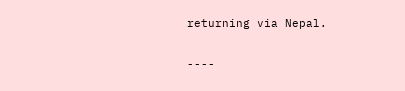returning via Nepal.

----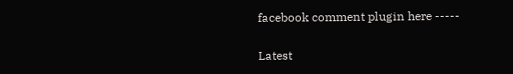facebook comment plugin here -----

Latest